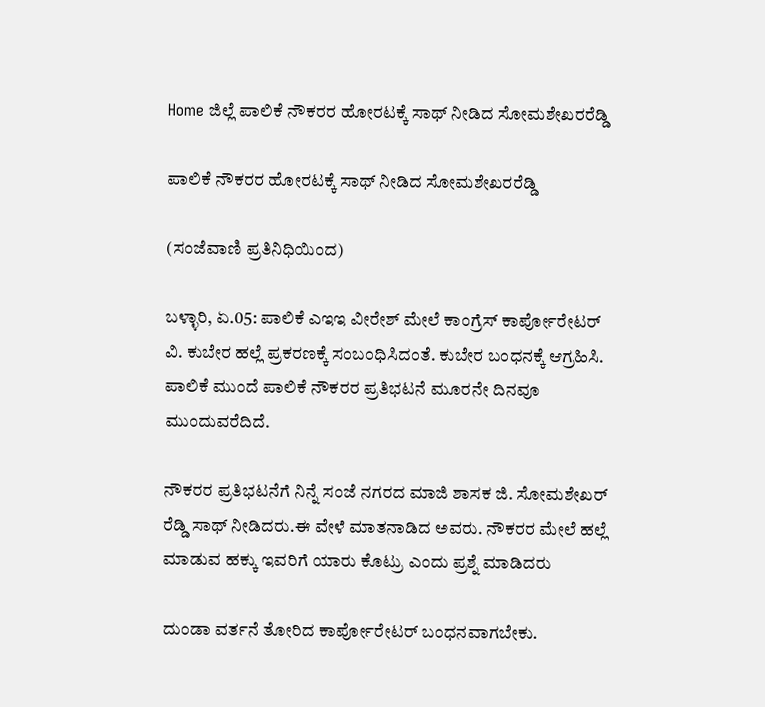Home ಜಿಲ್ಲೆ ಪಾಲಿಕೆ ನೌಕರರ ಹೋರಟಕ್ಕೆ ಸಾಥ್ ನೀಡಿದ ಸೋಮಶೇಖರರೆಡ್ಡಿ

ಪಾಲಿಕೆ ನೌಕರರ ಹೋರಟಕ್ಕೆ ಸಾಥ್ ನೀಡಿದ ಸೋಮಶೇಖರರೆಡ್ಡಿ

(ಸಂಜೆವಾಣಿ ಪ್ರತಿನಿಧಿಯಿಂದ)

ಬಳ್ಳಾರಿ, ಏ.05: ಪಾಲಿಕೆ ಎಇಇ ವೀರೇಶ್ ಮೇಲೆ ಕಾಂಗ್ರೆಸ್ ಕಾರ್ಪೋರೇಟರ್ ವಿ. ಕುಬೇರ ಹಲ್ಲೆ ಪ್ರಕರಣಕ್ಕೆ ಸಂಬಂಧಿಸಿದಂತೆ. ಕುಬೇರ ಬಂಧನಕ್ಕೆ ಆಗ್ರಹಿಸಿ. ಪಾಲಿಕೆ ಮುಂದೆ ಪಾಲಿಕೆ ನೌಕರರ ಪ್ರತಿಭಟನೆ ಮೂರನೇ ದಿನವೂ ಮುಂದುವರೆದಿದೆ.

ನೌಕರರ ಪ್ರತಿಭಟನೆಗೆ ನಿನ್ನೆ ಸಂಜೆ ನಗರದ ಮಾಜಿ ಶಾಸಕ ಜಿ. ಸೋಮಶೇಖರ್ ರೆಡ್ಡಿ ಸಾಥ್ ನೀಡಿದರು.ಈ ವೇಳೆ ಮಾತನಾಡಿದ ಅವರು. ನೌಕರರ ಮೇಲೆ ಹಲ್ಲೆ ಮಾಡುವ ಹಕ್ಕು ಇವರಿಗೆ ಯಾರು ಕೊಟ್ರು ಎಂದು ಪ್ರಶ್ನೆ ಮಾಡಿದರು

ದುಂಡಾ ವರ್ತನೆ ತೋರಿದ ಕಾರ್ಪೋರೇಟರ್ ಬಂಧನವಾಗಬೇಕು.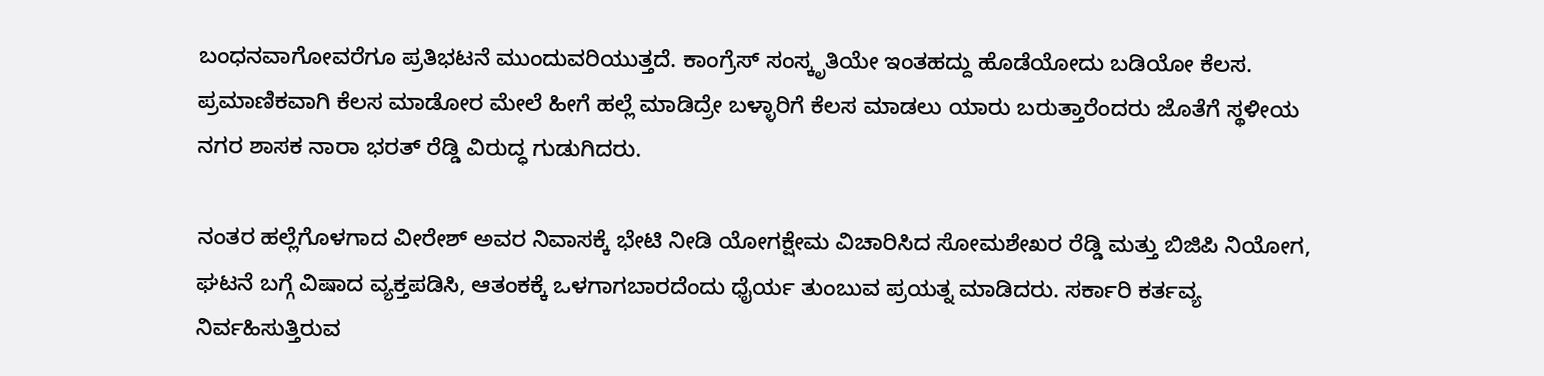ಬಂಧನವಾಗೋವರೆಗೂ ಪ್ರತಿಭಟನೆ ಮುಂದುವರಿಯುತ್ತದೆ. ಕಾಂಗ್ರೆಸ್ ಸಂಸ್ಕೃತಿಯೇ ಇಂತಹದ್ದು ಹೊಡೆಯೋದು ಬಡಿಯೋ ಕೆಲಸ. ಪ್ರಮಾಣಿಕವಾಗಿ ಕೆಲಸ ಮಾಡೋರ ಮೇಲೆ ಹೀಗೆ ಹಲ್ಲೆ ಮಾಡಿದ್ರೇ ಬಳ್ಳಾರಿಗೆ ಕೆಲಸ ಮಾಡಲು ಯಾರು ಬರುತ್ತಾರೆಂದರು ಜೊತೆಗೆ ಸ್ಥಳೀಯ ನಗರ ಶಾಸಕ ನಾರಾ ಭರತ್ ರೆಡ್ಡಿ ವಿರುದ್ಧ ಗುಡುಗಿದರು.

ನಂತರ ಹಲ್ಲೆಗೊಳಗಾದ ವೀರೇಶ್ ಅವರ ನಿವಾಸಕ್ಕೆ ಭೇಟಿ ನೀಡಿ ಯೋಗಕ್ಷೇಮ ವಿಚಾರಿಸಿದ ಸೋಮಶೇಖರ ರೆಡ್ಡಿ ಮತ್ತು ಬಿಜಿಪಿ ನಿಯೋಗ, ಘಟನೆ ಬಗ್ಗೆ ವಿಷಾದ ವ್ಯಕ್ತಪಡಿಸಿ, ಆತಂಕಕ್ಕೆ ಒಳಗಾಗಬಾರದೆಂದು ಧೈರ್ಯ ತುಂಬುವ ಪ್ರಯತ್ನ ಮಾಡಿದರು. ಸರ್ಕಾರಿ ಕರ್ತವ್ಯ ನಿರ್ವಹಿಸುತ್ತಿರುವ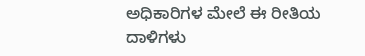ಅಧಿಕಾರಿಗಳ ಮೇಲೆ ಈ ರೀತಿಯ ದಾಳಿಗಳು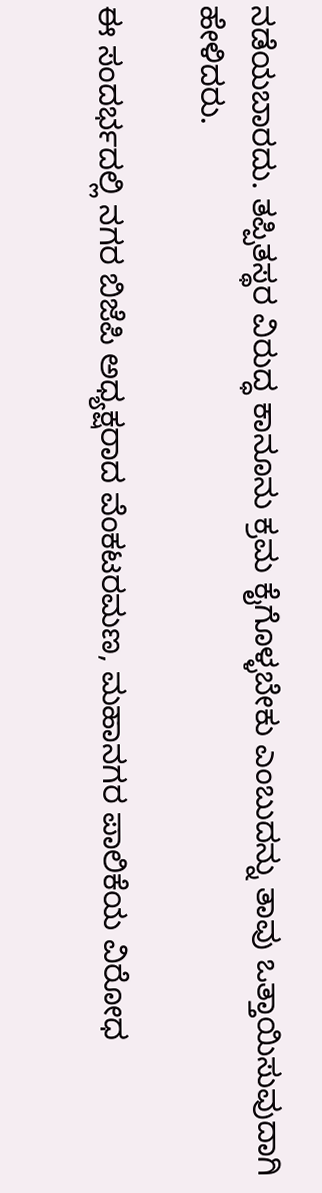ನಡೆಯಬಾರದು. ತಪ್ಪಿತಸ್ಥರ ವಿರುದ್ಧ ಕಾನೂನು ಕ್ರಮ ಕೈಗೊಳ್ಳಬೇಕು ಎಂಬುದನ್ನು ತಾವು ಒತ್ತಾಯಿಸುವುದಾಗಿ ಹೇಳಿದರು.

ಈ ಸಂದರ್ಭದಲ್ಲಿ ನಗರ ಬಿಜೆಪಿ ಅಧ್ಯಕ್ಷರಾದ ವೆಂಕಟರಮಣ, ಮಹಾನಗರ ಪಾಲಿಕೆಯ ವಿರೋಧ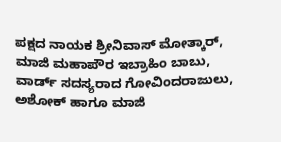ಪಕ್ಷದ ನಾಯಕ ಶ್ರೀನಿವಾಸ್ ಮೋತ್ಕಾರ್, ಮಾಜಿ ಮಹಾಪೌರ ಇಬ್ರಾಹಿಂ ಬಾಬು, ವಾರ್ಡ್ ಸದಸ್ಯರಾದ ಗೋವಿಂದರಾಜುಲು, ಅಶೋಕ್ ಹಾಗೂ ಮಾಜಿ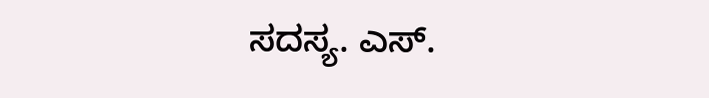ಸದಸ್ಯ. ಎಸ್.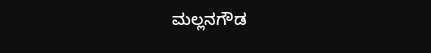ಮಲ್ಲನಗೌಡ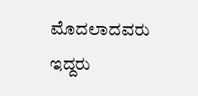ಮೊದಲಾದವರು ಇದ್ದರು